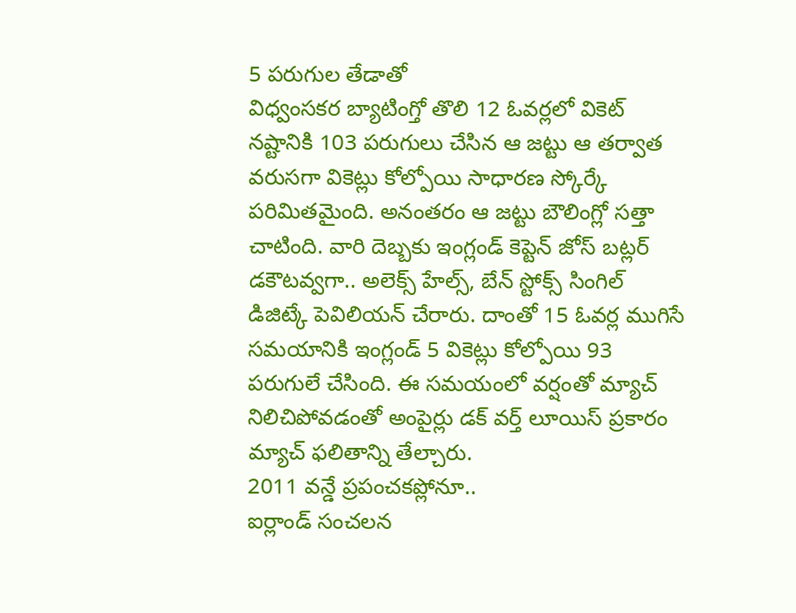5 పరుగుల తేడాతో
విధ్వంసకర బ్యాటింగ్తో తొలి 12 ఓవర్లలో వికెట్ నష్టానికి 103 పరుగులు చేసిన ఆ జట్టు ఆ తర్వాత వరుసగా వికెట్లు కోల్పోయి సాధారణ స్కోర్కే పరిమితమైంది. అనంతరం ఆ జట్టు బౌలింగ్లో సత్తా చాటింది. వారి దెబ్బకు ఇంగ్లండ్ కెప్టెన్ జోస్ బట్లర్ డకౌటవ్వగా.. అలెక్స్ హేల్స్, బేన్ స్టోక్స్ సింగిల్ డిజిట్కే పెవిలియన్ చేరారు. దాంతో 15 ఓవర్ల ముగిసే సమయానికి ఇంగ్లండ్ 5 వికెట్లు కోల్పోయి 93 పరుగులే చేసింది. ఈ సమయంలో వర్షంతో మ్యాచ్ నిలిచిపోవడంతో అంపైర్లు డక్ వర్త్ లూయిస్ ప్రకారం మ్యాచ్ ఫలితాన్ని తేల్చారు.
2011 వన్డే ప్రపంచకప్లోనూ..
ఐర్లాండ్ సంచలన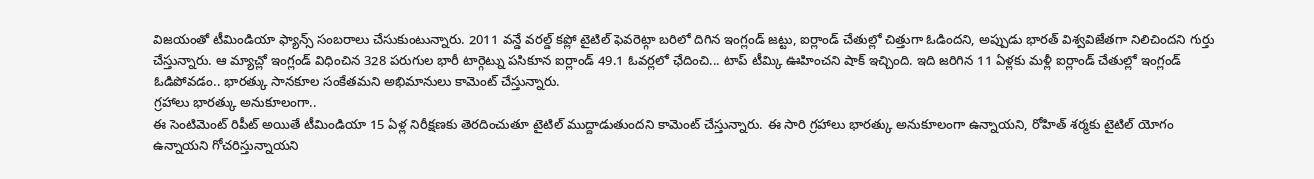విజయంతో టీమిండియా ఫ్యాన్స్ సంబరాలు చేసుకుంటున్నారు. 2011 వన్డే వరల్డ్ కప్లో టైటిల్ ఫెవరెట్గా బరిలో దిగిన ఇంగ్లండ్ జట్టు, ఐర్లాండ్ చేతుల్లో చిత్తుగా ఓడిందని, అప్పుడు భారత్ విశ్వవిజేతగా నిలిచిందని గుర్తు చేస్తున్నారు. ఆ మ్యాచ్లో ఇంగ్లండ్ విధించిన 328 పరుగుల భారీ టార్గెట్ను పసికూన ఐర్లాండ్ 49.1 ఓవర్లలో ఛేదించి... టాప్ టీమ్కి ఊహించని షాక్ ఇచ్చింది. ఇది జరిగిన 11 ఏళ్లకు మళ్లీ ఐర్లాండ్ చేతుల్లో ఇంగ్లండ్ ఓడిపోవడం.. భారత్కు సానకూల సంకేతమని అభిమానులు కామెంట్ చేస్తున్నారు.
గ్రహాలు భారత్కు అనుకూలంగా..
ఈ సెంటిమెంట్ రిపీట్ అయితే టీమిండియా 15 ఏళ్ల నిరీక్షణకు తెరదించుతూ టైటిల్ ముద్దాడుతుందని కామెంట్ చేస్తున్నారు. ఈ సారి గ్రహాలు భారత్కు అనుకూలంగా ఉన్నాయని, రోహిత్ శర్మకు టైటిల్ యోగం ఉన్నాయని గోచరిస్తున్నాయని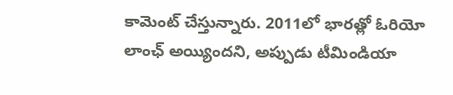కామెంట్ చేస్తున్నారు. 2011లో భారత్లో ఓరియో లాంఛ్ అయ్యిందని, అప్పుడు టీమిండియా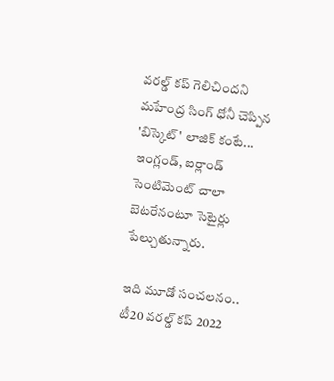వరల్డ్ కప్ గెలిచిందని మహేంద్ర సింగ్ ధోనీ చెప్పిన 'బిస్కెట్' లాజిక్ కంటే... ఇంగ్లండ్, ఐర్లాండ్ సెంటిమెంట్ చాలా బెటరేనంటూ సెటైర్లు పేల్చుతున్నారు.

ఇది మూడో సంచలనం..
టీ20 వరల్డ్ కప్ 2022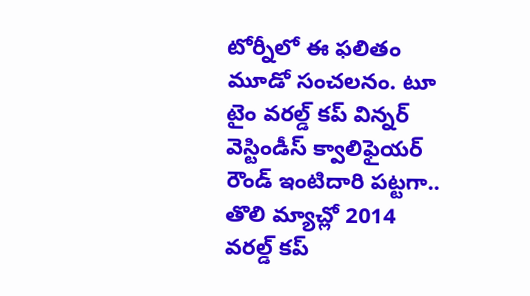టోర్నీలో ఈ ఫలితం మూడో సంచలనం. టూ టైం వరల్డ్ కప్ విన్నర్ వెస్టిండీస్ క్వాలిఫైయర్ రౌండ్ ఇంటిదారి పట్టగా.. తొలి మ్యాచ్లో 2014 వరల్డ్ కప్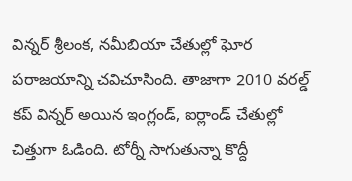విన్నర్ శ్రీలంక, నమీబియా చేతుల్లో ఘోర పరాజయాన్ని చవిచూసింది. తాజాగా 2010 వరల్డ్ కప్ విన్నర్ అయిన ఇంగ్లండ్, ఐర్లాండ్ చేతుల్లో చిత్తుగా ఓడింది. టోర్నీ సాగుతున్నా కొద్దీ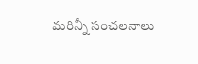మరిన్నీ సంచలనాలు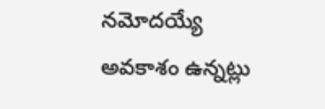నమోదయ్యే అవకాశం ఉన్నట్లు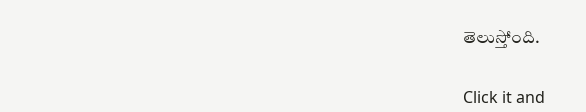తెలుస్తోంది.


Click it and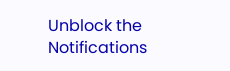Unblock the Notifications